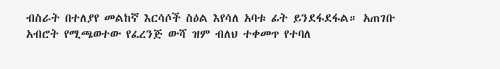ብስራት በተለያየ መልከኛ እርሳሶች ስዕል እየሳለ አባቱ ፊት ይንደፋደፋል። አጠገቡ አብሮት የሚጫወተው የፈረንጅ ውሻ ዝም ብለህ ተቀመጥ የተባለ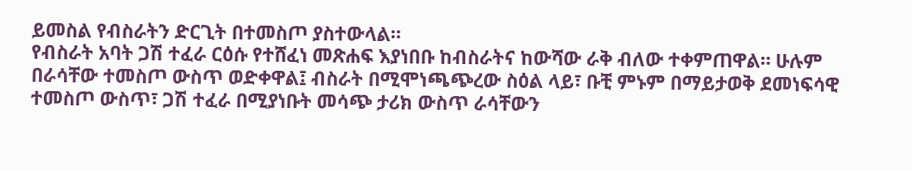ይመስል የብስራትን ድርጊት በተመስጦ ያስተውላል።
የብስራት አባት ጋሽ ተፈራ ርዕሱ የተሸፈነ መጽሐፍ እያነበቡ ከብስራትና ከውሻው ራቅ ብለው ተቀምጠዋል። ሁሉም በራሳቸው ተመስጦ ውስጥ ወድቀዋል፤ ብስራት በሚሞነጫጭረው ስዕል ላይ፣ ቡቺ ምኑም በማይታወቅ ደመነፍሳዊ ተመስጦ ውስጥ፣ ጋሽ ተፈራ በሚያነቡት መሳጭ ታሪክ ውስጥ ራሳቸውን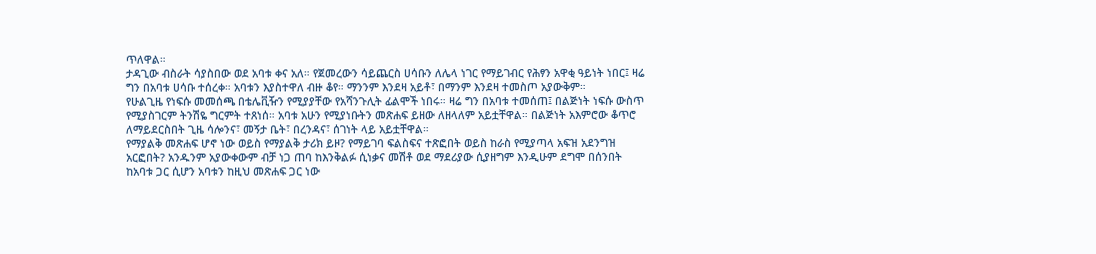ጥለዋል።
ታዳጊው ብስራት ሳያስበው ወደ አባቱ ቀና አለ። የጀመረውን ሳይጨርስ ሀሳቡን ለሌላ ነገር የማይገብር የሕፃን አዋቂ ዓይነት ነበር፤ ዛሬ ግን በአባቱ ሀሳቡ ተሰረቀ። አባቱን እያስተዋለ ብዙ ቆየ። ማንንም እንደዛ አይቶ፣ በማንም እንደዛ ተመስጦ አያውቅም።
የሁልጊዜ የነፍሱ መመሰጫ በቴሌቪዥን የሚያያቸው የአሻንጉሊት ፊልሞች ነበሩ። ዛሬ ግን በአባቱ ተመሰጠ፤ በልጅነት ነፍሱ ውስጥ የሚያስገርም ትንሽዬ ግርምት ተጸነሰ። አባቱ አሁን የሚያነቡትን መጽሐፍ ይዘው ለዘላለም አይቷቸዋል። በልጅነት አእምሮው ቆጥሮ ለማይደርስበት ጊዜ ሳሎንና፣ መኝታ ቤት፣ በረንዳና፣ ሰገነት ላይ አይቷቸዋል።
የማያልቅ መጽሐፍ ሆኖ ነው ወይስ የማያልቅ ታሪክ ይዞ? የማይገባ ፍልስፍና ተጽፎበት ወይስ ከራስ የሚያጣላ አፍዝ አደንግዝ አርፎበት? አንዱንም አያውቀውም ብቻ ነጋ ጠባ ከእንቅልፉ ሲነቃና መሽቶ ወደ ማደሪያው ሲያዘግም እንዲሁም ደግሞ በሰንበት ከአባቱ ጋር ሲሆን አባቱን ከዚህ መጽሐፍ ጋር ነው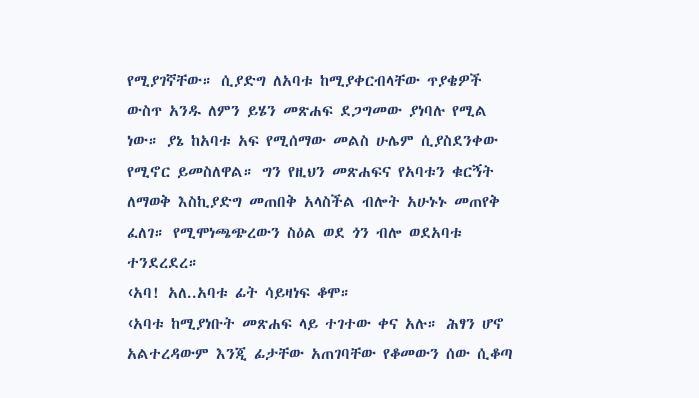የሚያገኛቸው። ሲያድግ ለአባቱ ከሚያቀርብላቸው ጥያቄዎች ውስጥ አንዱ ለምን ይሄን መጽሐፍ ደጋግመው ያነባሉ የሚል ነው። ያኔ ከአባቱ አፍ የሚሰማው መልስ ሁሌም ሲያስደንቀው የሚኖር ይመስለዋል። ግን የዚህን መጽሐፍና የአባቱን ቁርኝት ለማወቅ እስኪያድግ መጠበቅ አላስችል ብሎት አሁኑኑ መጠየቅ ፈለገ። የሚሞነጫጭረውን ስዕል ወደ ጎን ብሎ ወደአባቱ ተንደረደረ።
‹አባ! አለ..አባቱ ፊት ሳይዛነፍ ቆሞ።
‹አባቱ ከሚያነቡት መጽሐፍ ላይ ተገተው ቀና አሉ። ሕፃን ሆኖ አልተረዳውም እንጂ ፊታቸው አጠገባቸው የቆመውን ሰው ሲቆጣ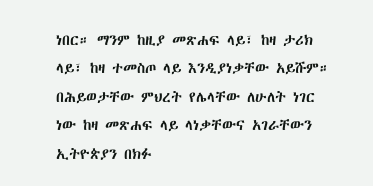ነበር። ማንም ከዚያ መጽሐፍ ላይ፣ ከዛ ታሪክ ላይ፣ ከዛ ተመስጦ ላይ እንዲያነቃቸው አይሹም። በሕይወታቸው ምህረት የሌላቸው ለሁለት ነገር ነው ከዛ መጽሐፍ ላይ ላነቃቸውና አገራቸውን ኢትዮጵያን በክፉ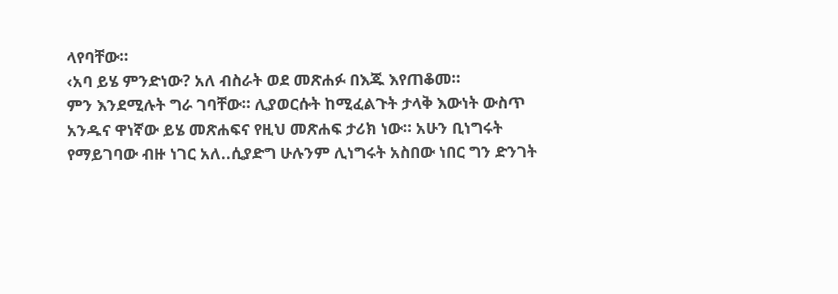ላየባቸው።
‹አባ ይሄ ምንድነው? አለ ብስራት ወደ መጽሐፉ በእጁ እየጠቆመ።
ምን እንደሚሉት ግራ ገባቸው። ሊያወርሱት ከሚፈልጉት ታላቅ እውነት ውስጥ አንዱና ዋነኛው ይሄ መጽሐፍና የዚህ መጽሐፍ ታሪክ ነው። አሁን ቢነግሩት የማይገባው ብዙ ነገር አለ..ሲያድግ ሁሉንም ሊነግሩት አስበው ነበር ግን ድንገት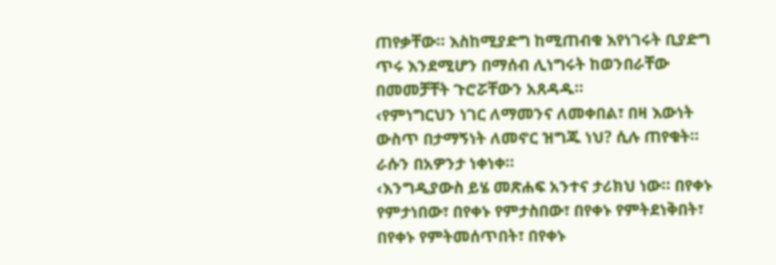ጠየቃቸው። እስከሚያድግ ከሚጠብቁ እየነገሩት ቢያድግ ጥሩ እንደሚሆን በማሰብ ሊነግሩት ከወንበራቸው በመመቻቸት ጉሮሯቸውን አጸዳዱ።
‹የምነግርህን ነገር ለማመንና ለመቀበል፣ በዛ እውነት ውስጥ በታማኝነት ለመኖር ዝግጁ ነህ? ሲሉ ጠየቁት።
ራሱን በአዎንታ ነቀነቀ።
‹እንግዲያውስ ይሄ መጽሐፍ አንተና ታሪክህ ነው። በየቀኑ የምታነበው፣ በየቀኑ የምታስበው፣ በየቀኑ የምትደነቅበት፣ በየቀኑ የምትመሰጥበት፣ በየቀኑ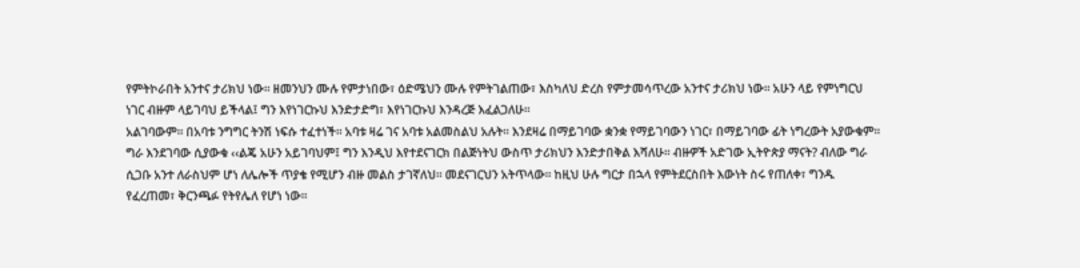የምትኮራበት አንተና ታሪክህ ነው። ዘመንህን ሙሉ የምታነበው፣ ዕድሜህን ሙሉ የምትገልጠው፣ እስካለህ ድረስ የምታመሳጥረው አንተና ታሪክህ ነው። አሁን ላይ የምነግርህ ነገር ብዙም ላይገባህ ይችላል፤ ግን እየነገርኩህ እንድታድግ፣ እየነገርኩህ እንዳረጅ እፈልጋለሁ።
አልገባውም። በአባቱ ንግግር ትንሽ ነፍሱ ተፈተነች። አባቱ ዛሬ ገና አባቱ አልመስልህ አሉት። እንደዛሬ በማይገባው ቋንቋ የማይገባውን ነገር፣ በማይገባው ፊት ነግረውት አያውቁም።
ግራ እንደገባው ሲያውቁ ‹‹ልጄ አሁን አይገባህም፤ ግን እንዲህ እየተደናገርክ በልጅነትህ ውስጥ ታሪክህን እንድታበቅል እሻለሁ። ብዙዎች አድገው ኢትዮጵያ ማናት? ብለው ግራ ሲጋቡ አንተ ለራስህም ሆነ ለሌሎች ጥያቄ የሚሆን ብዙ መልስ ታገኛለህ። መደናገርህን አትጥላው። ከዚህ ሁሉ ግርታ በኋላ የምትደርስበት እውነት ስሩ የጠለቀ፣ ግንዱ የፈረጠመ፣ ቅርንጫፉ የትየሌለ የሆነ ነው።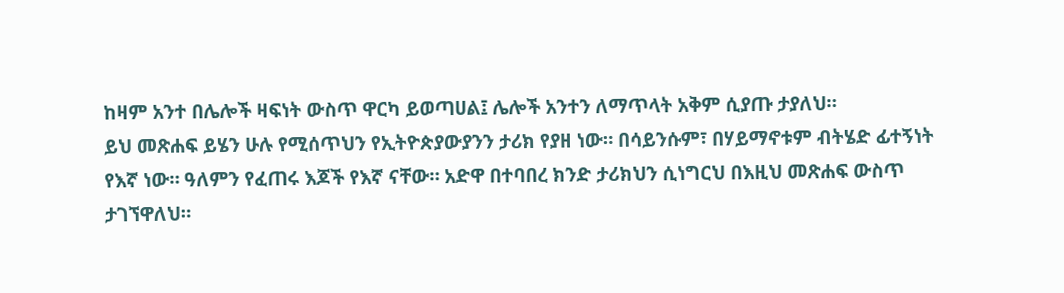ከዛም አንተ በሌሎች ዛፍነት ውስጥ ዋርካ ይወጣሀል፤ ሌሎች አንተን ለማጥላት አቅም ሲያጡ ታያለህ።
ይህ መጽሐፍ ይሄን ሁሉ የሚሰጥህን የኢትዮጵያውያንን ታሪክ የያዘ ነው። በሳይንሱም፣ በሃይማኖቱም ብትሄድ ፊተኝነት የእኛ ነው። ዓለምን የፈጠሩ እጆች የእኛ ናቸው። አድዋ በተባበረ ክንድ ታሪክህን ሲነግርህ በእዚህ መጽሐፍ ውስጥ ታገኘዋለህ።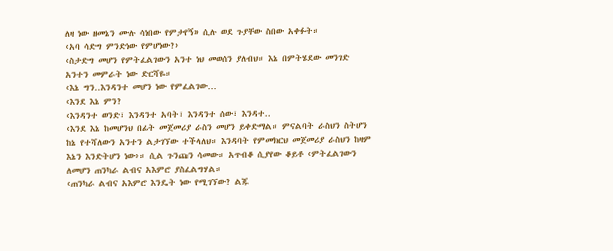ለዛ ነው ዘመኔን ሙሉ ሳነበው የምታየኝ» ሲሉ ወደ ጉያቸው ስበው አቀፉት።
‹አባ ሳድግ ምንድነው የምሆነው?›
‹ስታድግ መሆን የምትፈልገውን አንተ ነህ መወሰን ያለብህ። እኔ በምትሄደው መንገድ አንተን መምራት ነው ድርሻዬ።
‹እኔ ግን..እንዳንተ መሆን ነው የምፈልገው…
‹እንደ እኔ ምን?
‹እንዳንተ ወንድ፣ እንዳንተ አባት፣ እንዳንተ ሰው፣ እንዳተ..
‹እንደ እኔ ከመሆንህ በፊት መጀመሪያ ራስን መሆን ይቀድማል። ምናልባት ራስህን ስትሆን ከኔ የተሻለውን አንተን ልታገኘው ተችላለህ። እንዳባት የምመክርህ መጀመሪያ ራስህን ከዛም እኔን እንድትሆን ነው›። ሲል ጉንጩን ሳመው። አጥብቆ ሲያየው ቆይቶ ‹ምትፈልገውን ለመሆን ጠንካራ ልብና አእምሮ ያስፈልግሃል።
‹ጠንካራ ልብና አእምሮ እንዴት ነው የሚገኘው? ልጁ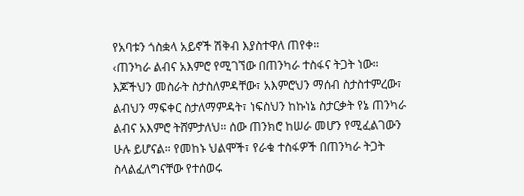የአባቱን ጎስቋላ አይኖች ሽቅብ እያስተዋለ ጠየቀ።
‹ጠንካራ ልብና አእምሮ የሚገኘው በጠንካራ ተስፋና ትጋት ነው። እጆችህን መስራት ስታስለምዳቸው፣ አእምሮህን ማሰብ ስታስተምረው፣ ልብህን ማፍቀር ስታለማምዳት፣ ነፍስህን ከኩነኔ ስታርቃት የኔ ጠንካራ ልብና አእምሮ ትሸምታለህ። ሰው ጠንክሮ ከሠራ መሆን የሚፈልገውን ሁሉ ይሆናል። የመከኑ ህልሞች፣ የራቁ ተስፋዎች በጠንካራ ትጋት ስላልፈለግናቸው የተሰወሩ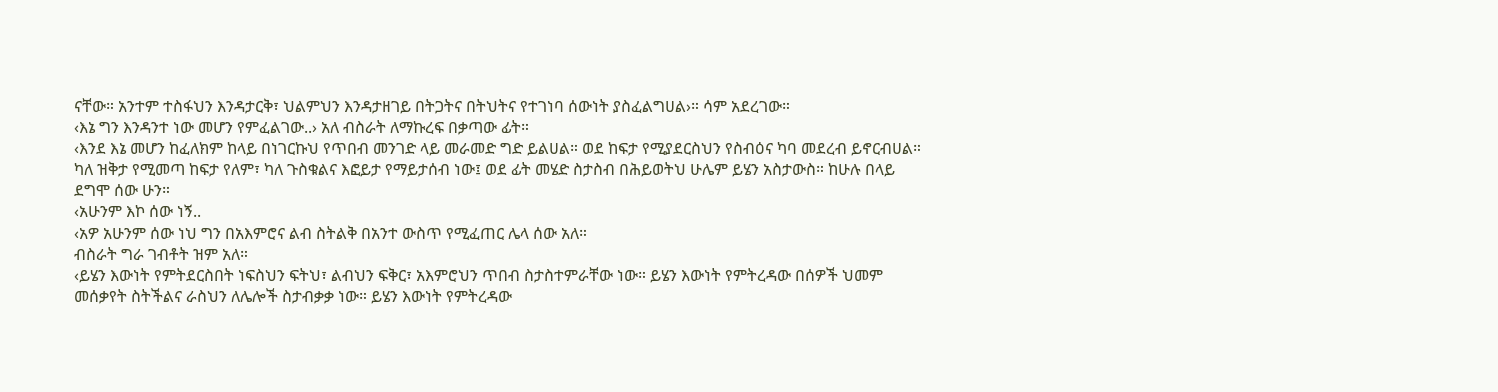ናቸው። አንተም ተስፋህን እንዳታርቅ፣ ህልምህን እንዳታዘገይ በትጋትና በትህትና የተገነባ ሰውነት ያስፈልግሀል›። ሳም አደረገው።
‹እኔ ግን እንዳንተ ነው መሆን የምፈልገው..› አለ ብስራት ለማኩረፍ በቃጣው ፊት።
‹እንደ እኔ መሆን ከፈለክም ከላይ በነገርኩህ የጥበብ መንገድ ላይ መራመድ ግድ ይልሀል። ወደ ከፍታ የሚያደርስህን የስብዕና ካባ መደረብ ይኖርብሀል። ካለ ዝቅታ የሚመጣ ከፍታ የለም፣ ካለ ጉስቁልና እፎይታ የማይታሰብ ነው፤ ወደ ፊት መሄድ ስታስብ በሕይወትህ ሁሌም ይሄን አስታውስ። ከሁሉ በላይ ደግሞ ሰው ሁን።
‹አሁንም እኮ ሰው ነኝ..
‹አዎ አሁንም ሰው ነህ ግን በአእምሮና ልብ ስትልቅ በአንተ ውስጥ የሚፈጠር ሌላ ሰው አለ።
ብስራት ግራ ገብቶት ዝም አለ።
‹ይሄን እውነት የምትደርስበት ነፍስህን ፍትህ፣ ልብህን ፍቅር፣ አእምሮህን ጥበብ ስታስተምራቸው ነው። ይሄን እውነት የምትረዳው በሰዎች ህመም መሰቃየት ስትችልና ራስህን ለሌሎች ስታብቃቃ ነው። ይሄን እውነት የምትረዳው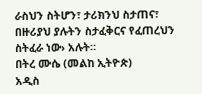ራስህን ስትሆን፣ ታሪክንህ ስታጠና፣ በዙሪያህ ያሉትን ስታፈቅርና የፈጠረህን ስትፈራ ነው› አሉት።
በትረ ሙሴ (መልከ ኢትዮጵ)
አዲስ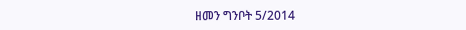ዘመን ግንቦት 5/2014